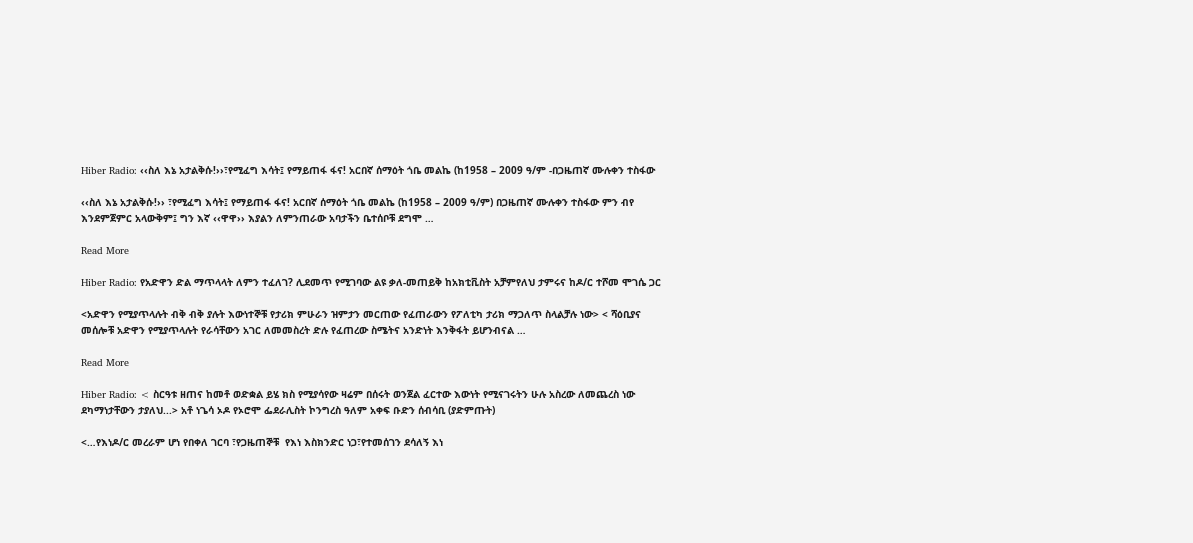Hiber Radio: ‹‹ስለ እኔ አታልቅሱ!››፣የሚፈግ እሳት፤ የማይጠፋ ፋና! አርበኛ ሰማዕት ጎቤ መልኬ (ከ1958 – 2009 ዓ/ም -በጋዜጠኛ ሙሉቀን ተስፋው

‹‹ስለ እኔ አታልቅሱ!›› ፣የሚፈግ እሳት፤ የማይጠፋ ፋና! አርበኛ ሰማዕት ጎቤ መልኬ (ከ1958 – 2009 ዓ/ም) በጋዜጠኛ ሙሉቀን ተስፋው ምን ብየ እንደምጀምር አላውቅም፤ ግን እኛ ‹‹ዋዋ›› እያልን ለምንጠራው አባታችን ቤተሰቦቹ ደግሞ …

Read More

Hiber Radio: የአድዋን ድል ማጥላላት ለምን ተፈለገ? ሊደመጥ የሚገባው ልዩ ቃለ-መጠይቅ ከአክቲቪስት አቻምየለህ ታምሩና ከዶ/ር ተሾመ ሞገሴ ጋር

<አድዋን የሚያጥላሉት ብቅ ብቅ ያሉት እውነተኞቹ የታሪክ ምሁራን ዝምታን መርጠው የፈጠራውን የፖለቲካ ታሪክ ማጋለጥ ስላልቻሉ ነው> < ሻዕቢያና መሰሎቹ አድዋን የሚያጥላሉት የራሳቸውን አገር ለመመስረት ድሉ የፈጠረው ስሜትና አንድነት እንቅፋት ይሆንብናል …

Read More

Hiber Radio: < ስርዓቱ ዘጠና ከመቶ ወድቋል ይሄ ክስ የሚያሳየው ዛሬም በሰሩት ወንጀል ፈርተው እውነት የሚናገሩትን ሁሉ አስረው ለመጨረስ ነው ደካማነታቸውን ታያለህ...> አቶ ነጌሳ ኦዶ የኦሮሞ ፌደራሊስት ኮንግረስ ዓለም አቀፍ ቡድን ሰብሳቢ (ያድምጡት)

<…የእነዶ/ር መረራም ሆነ የበቀለ ገርባ ፣የጋዜጠኞቹ  የእነ እስክንድር ነጋ፣የተመሰገን ደሳለኝ እነ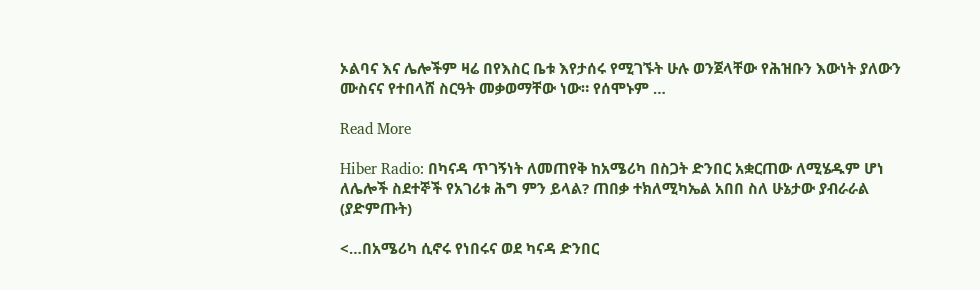ኦልባና እና ሌሎችም ዛሬ በየእስር ቤቱ እየታሰሩ የሚገኙት ሁሉ ወንጀላቸው የሕዝቡን እውነት ያለውን ሙስናና የተበላሸ ስርዓት መቃወማቸው ነው። የሰሞኑም …

Read More

Hiber Radio: በካናዳ ጥገኝነት ለመጠየቅ ከአሜሪካ በስጋት ድንበር አቋርጠው ለሚሄዱም ሆነ ለሌሎች ስደተኞች የአገሪቱ ሕግ ምን ይላል? ጠበቃ ተክለሚካኤል አበበ ስለ ሁኔታው ያብራራል (ያድምጡት)

<…በአሜሪካ ሲኖሩ የነበሩና ወደ ካናዳ ድንበር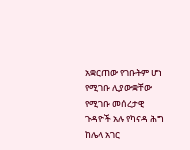አቋርጠው የገቡትም ሆነ የሚገቡ ሊያውቋቸው የሚገቡ መሰረታዊ ጉዳዮች አሉ የካናዳ ሕግ ከሌላ አገር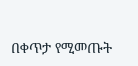በቀጥታ የሚመጡት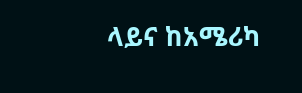ላይና ከአሜሪካ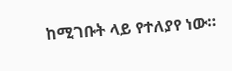ከሚገቡት ላይ የተለያየ ነው።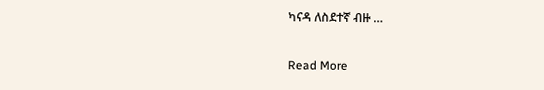ካናዳ ለስደተኛ ብዙ …

Read More